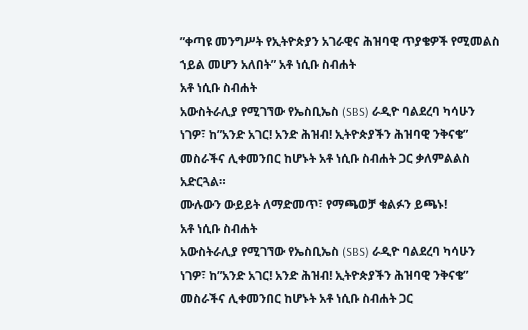”ቀጣዩ መንግሥት የኢትዮጵያን አገራዊና ሕዝባዊ ጥያቄዎች የሚመልስ ኀይል መሆን አለበት” አቶ ነሲቡ ስብሐት
አቶ ነሲቡ ስብሐት
አውስትራሊያ የሚገኘው የኤስቢኤስ (SBS) ራዲዮ ባልደረባ ካሳሁን ነገዎ፣ ከ”አንድ አገር! አንድ ሕዝብ! ኢትዮጵያችን ሕዝባዊ ንቅናቄ” መስራችና ሊቀመንበር ከሆኑት አቶ ነሲቡ ስብሐት ጋር ቃለምልልስ አድርጓል።
ሙሉውን ውይይት ለማድመጥ፣ የማጫወቻ ቁልፉን ይጫኑ!
አቶ ነሲቡ ስብሐት
አውስትራሊያ የሚገኘው የኤስቢኤስ (SBS) ራዲዮ ባልደረባ ካሳሁን ነገዎ፣ ከ”አንድ አገር! አንድ ሕዝብ! ኢትዮጵያችን ሕዝባዊ ንቅናቄ” መስራችና ሊቀመንበር ከሆኑት አቶ ነሲቡ ስብሐት ጋር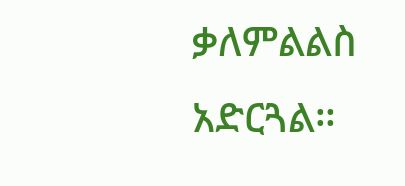ቃለምልልስ አድርጓል።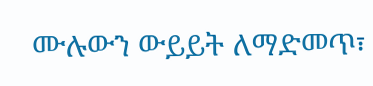ሙሉውን ውይይት ለማድመጥ፣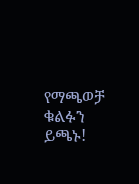የማጫወቻ ቁልፉን ይጫኑ!